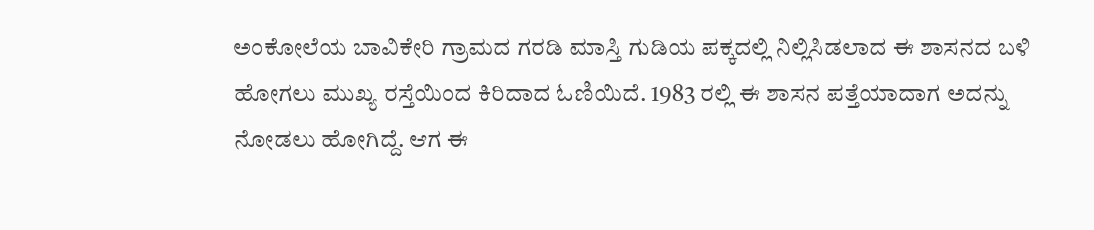ಅಂಕೋಲೆಯ ಬಾವಿಕೇರಿ ಗ್ರಾಮದ ಗರಡಿ ಮಾಸ್ತಿ ಗುಡಿಯ ಪಕ್ಕದಲ್ಲಿ ನಿಲ್ಲಿಸಿಡಲಾದ ಈ ಶಾಸನದ ಬಳಿ ಹೋಗಲು ಮುಖ್ಯ ರಸ್ತೆಯಿಂದ ಕಿರಿದಾದ ಓಣಿಯಿದೆ. 1983 ರಲ್ಲಿ ಈ ಶಾಸನ ಪತ್ತೆಯಾದಾಗ ಅದನ್ನು ನೋಡಲು ಹೋಗಿದ್ದೆ. ಆಗ ಈ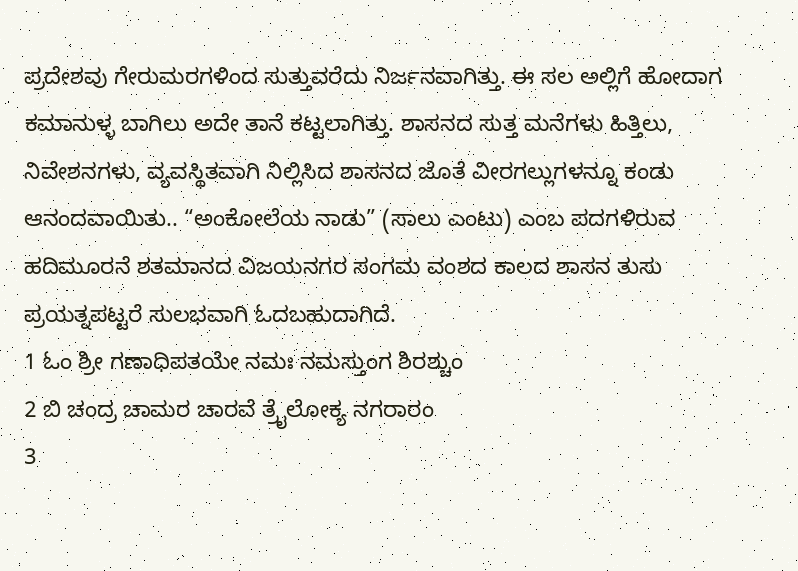ಪ್ರದೇಶವು ಗೇರುಮರಗಳಿಂದ ಸುತ್ತುವರೆದು ನಿರ್ಜನವಾಗಿತ್ತು. ಈ ಸಲ ಅಲ್ಲಿಗೆ ಹೋದಾಗ ಕಮಾನುಳ್ಳ ಬಾಗಿಲು ಅದೇ ತಾನೆ ಕಟ್ಟಲಾಗಿತ್ತು. ಶಾಸನದ ಸುತ್ತ ಮನೆಗಳು ಹಿತ್ತಿಲು, ನಿವೇಶನಗಳು, ವ್ಯವಸ್ಥಿತವಾಗಿ ನಿಲ್ಲಿಸಿದ ಶಾಸನದ ಜೊತೆ ವೀರಗಲ್ಲುಗಳನ್ನೂ ಕಂಡು ಆನಂದವಾಯಿತು.. “ಅಂಕೋಲೆಯ ನಾಡು” (ಸಾಲು ಎಂಟು) ಎಂಬ ಪದಗಳಿರುವ ಹದಿಮೂರನೆ ಶತಮಾನದ ವಿಜಯನಗರ ಸಂಗಮ ವಂಶದ ಕಾಲದ ಶಾಸನ ತುಸು ಪ್ರಯತ್ನಪಟ್ಟರೆ ಸುಲಭವಾಗಿ ಓದಬಹುದಾಗಿದೆ.
1 ಓಂ ಶ್ರೀ ಗಣಾಧಿಪತಯೇ ನಮಃ ನಮಸ್ತುಂಗ ಶಿರಶ್ಚುಂ
2 ಬಿ ಚಂದ್ರ ಚಾಮರ ಚಾರವೆ ತ್ರೈಲೋಕ್ಯ ನಗರಾರಂ
3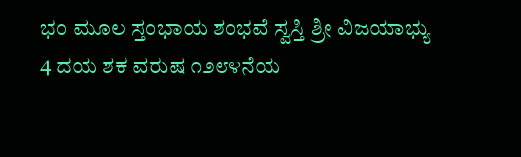ಭಂ ಮೂಲ ಸ್ತಂಭಾಯ ಶಂಭವೆ ಸ್ವಸ್ತಿ ಶ್ರೀ ವಿಜಯಾಭ್ಯು
4 ದಯ ಶಕ ವರುಷ ೧೨೮೪ನೆಯ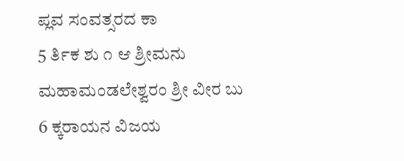ಪ್ಲವ ಸಂವತ್ಸರದ ಕಾ
5 ರ್ತಿಕ ಶು ೧ ಆ ಶ್ರೀಮನು ಮಹಾಮಂಡಲೇಶ್ವರಂ ಶ್ರೀ ವೀರ ಬು
6 ಕ್ಕರಾಯನ ವಿಜಯ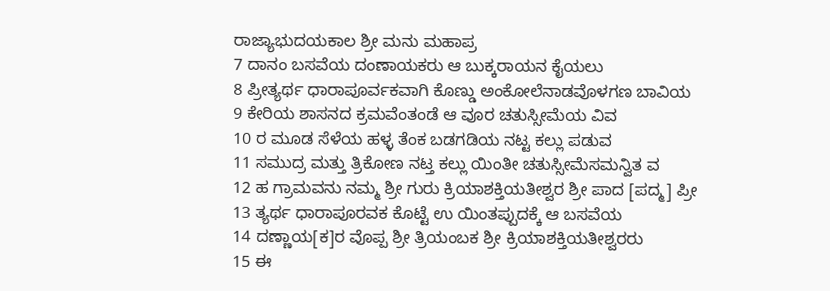ರಾಜ್ಯಾಭುದಯಕಾಲ ಶ್ರೀ ಮನು ಮಹಾಪ್ರ
7 ದಾನಂ ಬಸವೆಯ ದಂಣಾಯಕರು ಆ ಬುಕ್ಕರಾಯನ ಕೈಯಲು
8 ಪ್ರೀತ್ಯರ್ಥ ಧಾರಾಪೂರ್ವಕವಾಗಿ ಕೊಣ್ಡು ಅಂಕೋಲೆನಾಡವೊಳಗಣ ಬಾವಿಯ
9 ಕೇರಿಯ ಶಾಸನದ ಕ್ರಮವೆಂತಂಡೆ ಆ ವೂರ ಚತುಸ್ಸೀಮೆಯ ವಿವ
10 ರ ಮೂಡ ಸೆಳೆಯ ಹಳ್ಳ ತೆಂಕ ಬಡಗಡಿಯ ನಟ್ಟ ಕಲ್ಲು ಪಡುವ
11 ಸಮುದ್ರ ಮತ್ತು ತ್ರಿಕೋಣ ನಟ್ತ ಕಲ್ಲು ಯಿಂತೀ ಚತುಸ್ಸೀಮೆಸಮನ್ವಿತ ವ
12 ಹ ಗ್ರಾಮವನು ನಮ್ಮ ಶ್ರೀ ಗುರು ಕ್ರಿಯಾಶಕ್ತಿಯತೀಶ್ವರ ಶ್ರೀ ಪಾದ [ಪದ್ಮ] ಪ್ರೀ
13 ತ್ಯರ್ಥ ಧಾರಾಪೂರವಕ ಕೊಟ್ಟೆ ಉ ಯಿಂತಪ್ಪುದಕ್ಕೆ ಆ ಬಸವೆಯ
14 ದಣ್ಣಾಯ[ಕ]ರ ವೊಪ್ಪ ಶ್ರೀ ತ್ರಿಯಂಬಕ ಶ್ರೀ ಕ್ರಿಯಾಶಕ್ತಿಯತೀಶ್ವರರು
15 ಈ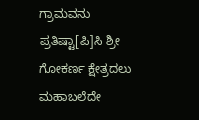ಗ್ರಾಮವನು ಪ್ರತಿಷ್ಟಾ[ಪಿ]ಸಿ ಶ್ರೀ ಗೋಕರ್ಣ ಕ್ಷೇತ್ರದಲು ಮಹಾಬಲೆದೇ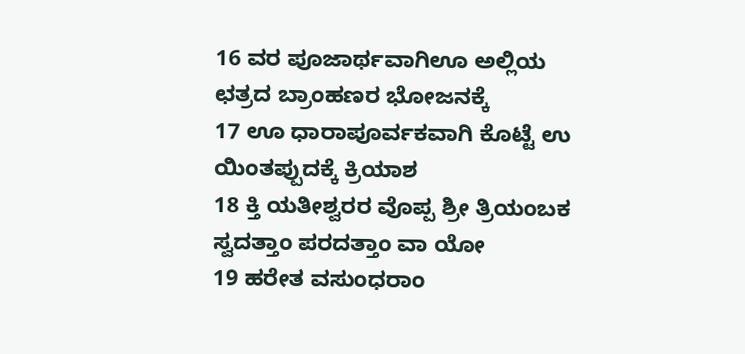16 ವರ ಪೂಜಾರ್ಥವಾಗಿಊ ಅಲ್ಲಿಯ ಛತ್ರದ ಬ್ರಾಂಹಣರ ಭೋಜನಕ್ಕೆ
17 ಊ ಧಾರಾಪೂರ್ವಕವಾಗಿ ಕೊಟ್ಟೆ ಉ ಯಿಂತಪ್ಪುದಕ್ಕೆ ಕ್ರಿಯಾಶ
18 ಕ್ತಿ ಯತೀಶ್ವರರ ವೊಪ್ಪ ಶ್ರೀ ತ್ರಿಯಂಬಕ ಸ್ವದತ್ತಾಂ ಪರದತ್ತಾಂ ವಾ ಯೋ
19 ಹರೇತ ವಸುಂಧರಾಂ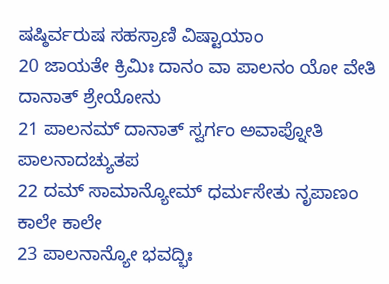ಷಷ್ಠಿರ್ವರುಷ ಸಹಸ್ರಾಣಿ ವಿಷ್ಟಾಯಾಂ
20 ಜಾಯತೇ ಕ್ರಿಮಿಃ ದಾನಂ ವಾ ಪಾಲನಂ ಯೋ ವೇತಿ ದಾನಾತ್ ಶ್ರೇಯೋನು
21 ಪಾಲನಮ್ ದಾನಾತ್ ಸ್ವರ್ಗಂ ಅವಾಪ್ನೋತಿ ಪಾಲನಾದಚ್ಯುತಪ
22 ದಮ್ ಸಾಮಾನ್ಯೋಮ್ ಧರ್ಮಸೇತು ನೃಪಾಣಂ ಕಾಲೇ ಕಾಲೇ
23 ಪಾಲನಾನ್ಯೋ ಭವದ್ಭಿಃ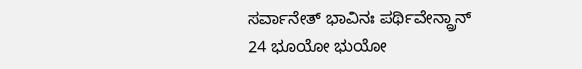ಸರ್ವಾನೇತ್ ಭಾವಿನಃ ಪರ್ಥಿವೇನ್ದ್ರಾನ್
24 ಭೂಯೋ ಭುಯೋ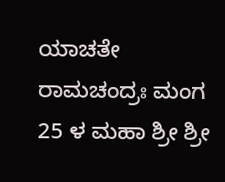ಯಾಚತೇ ರಾಮಚಂದ್ರಃ ಮಂಗ
25 ಳ ಮಹಾ ಶ್ರೀ ಶ್ರೀ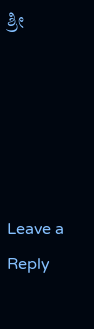ಶ್ರೀ





Leave a Reply